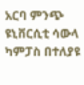አርባ ምንጭ ዩኒቨርሲቲ ሳውላ ካምፓስ በተለያዩ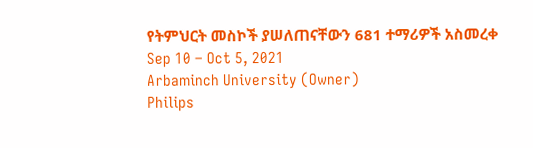የትምህርት መስኮች ያሠለጠናቸውን 681 ተማሪዎች አስመረቀ
Sep 10 – Oct 5, 2021
Arbaminch University (Owner)
Philips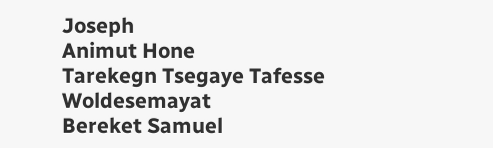Joseph
Animut Hone
Tarekegn Tsegaye Tafesse Woldesemayat
Bereket Samuel